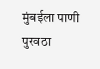मुंबईला पाणी पुरवठा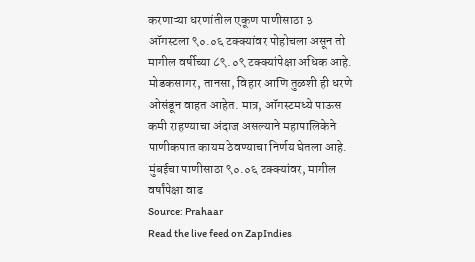करणाऱ्या धरणांतील एकूण पाणीसाठा ३ ऑगस्टला ९०.०६ टक्क्यांवर पोहोचला असून तो मागील वर्षीच्या ८९.०९ टक्क्यांपेक्षा अधिक आहे. मोडकसागर, तानसा, विहार आणि तुळशी ही धरणे ओसंडून वाहत आहेत. मात्र, ऑगस्टमध्ये पाऊस कमी राहण्याचा अंदाज असल्याने महापालिकेने पाणीकपात कायम ठेवण्याचा निर्णय घेतला आहे.
मुंबईचा पाणीसाठा ९०.०६ टक्क्यांवर, मागील वर्षांपेक्षा वाढ
Source: Prahaar
Read the live feed on ZapIndies